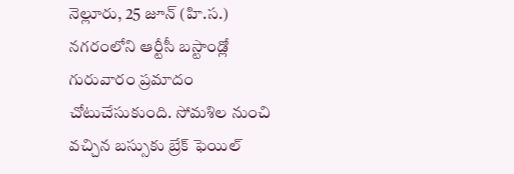నెల్లూరు, 25 జూన్ (హి.స.)
నగరంలోని ఆర్టీసీ బస్టాండ్లో గురువారం ప్రమాదం చోటుచేసుకుంది. సోమశిల నుంచి వచ్చిన బస్సుకు బ్రేక్ ఫెయిల్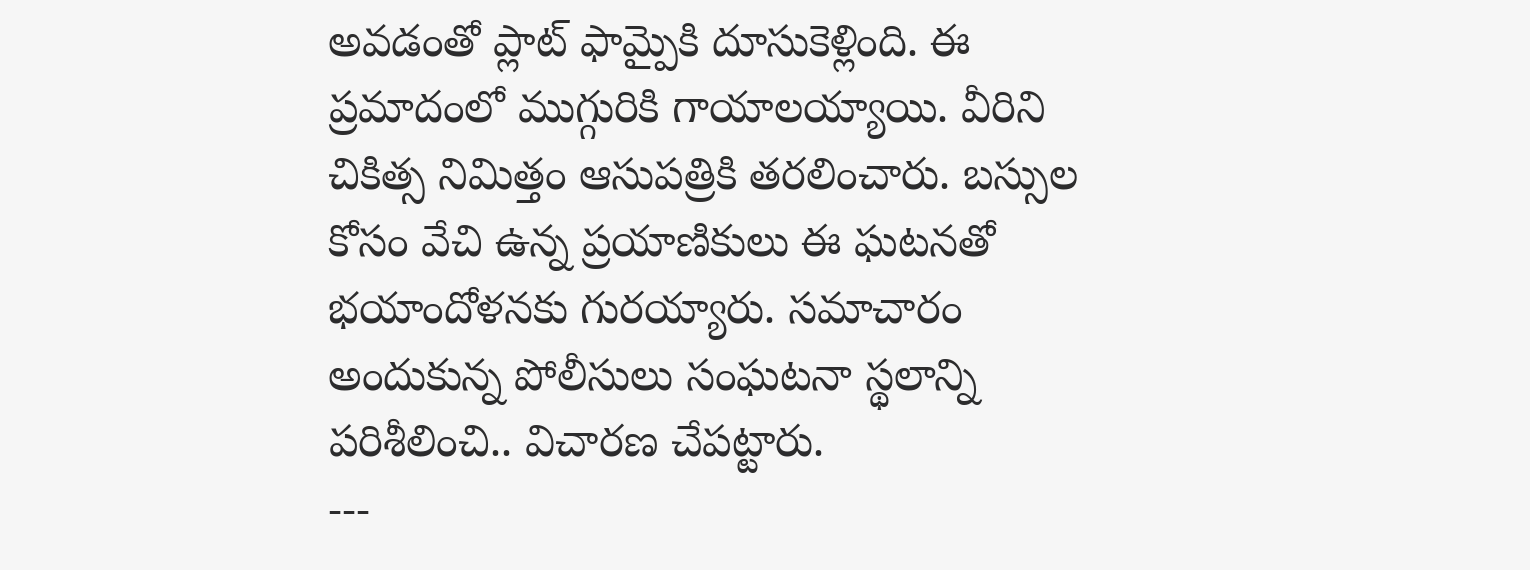అవడంతో ప్లాట్ ఫామ్పైకి దూసుకెళ్లింది. ఈ ప్రమాదంలో ముగ్గురికి గాయాలయ్యాయి. వీరిని చికిత్స నిమిత్తం ఆసుపత్రికి తరలించారు. బస్సుల కోసం వేచి ఉన్న ప్రయాణికులు ఈ ఘటనతో భయాందోళనకు గురయ్యారు. సమాచారం అందుకున్న పోలీసులు సంఘటనా స్థలాన్ని పరిశీలించి.. విచారణ చేపట్టారు.
---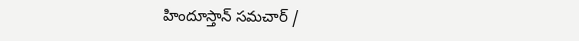హిందూస్తాన్ సమచార్ /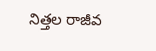నిత్తల రాజీవ